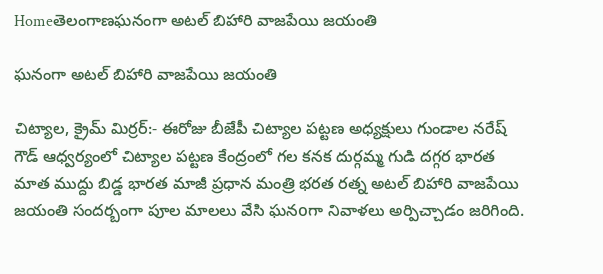Homeతెలంగాణఘనంగా అటల్ బిహారి వాజపేయి జయంతి

ఘనంగా అటల్ బిహారి వాజపేయి జయంతి

చిట్యాల, క్రైమ్ మిర్రర్:- ఈరోజు బీజేపీ చిట్యాల పట్టణ అధ్యక్షులు గుండాల నరేష్ గౌడ్ ఆధ్వర్యంలో చిట్యాల పట్టణ కేంద్రంలో గల కనక దుర్గమ్మ గుడి దగ్గర భారత మాత ముద్దు బిడ్డ భారత మాజీ ప్రధాన మంత్రి భరత రత్న అటల్ బిహారి వాజపేయి జయంతి సందర్బంగా పూల మాలలు వేసి ఘనoగా నివాళలు అర్పిచ్చాడం జరిగింది.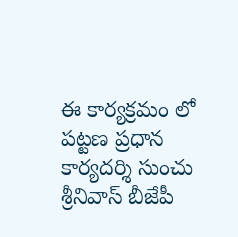ఈ కార్యక్రమం లో పట్టణ ప్రధాన కార్యదర్శి సుంచు శ్రీనివాస్ బీజేపీ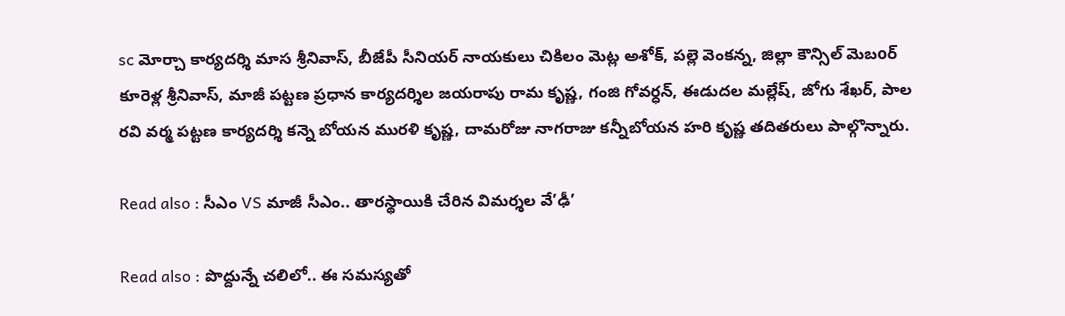sc మోర్చా కార్యదర్శి మాస శ్రీనివాస్, బీజేపీ సీనియర్ నాయకులు చికిలం మెట్ల అశోక్, పల్లె వెంకన్న, జిల్లా కౌన్సిల్ మెబoర్ కూరెళ్ల శ్రీనివాస్, మాజీ పట్టణ ప్రధాన కార్యదర్శిల జయరాపు రామ కృష్ణ, గంజి గోవర్ధన్, ఈడుదల మల్లేష్, జోగు శేఖర్, పాల రవి వర్మ పట్టణ కార్యదర్శి కన్నె బోయన మురళి కృష్ణ, దామరోజు నాగరాజు కన్నీబోయన హరి కృష్ణ తదితరులు పాల్గొన్నారు.

Read also : సీఎం VS మాజీ సీఎం.. తారస్థాయికి చేరిన విమర్శల వే’ఢీ’

Read also : పొద్దున్నే చలిలో.. ఈ సమస్యతో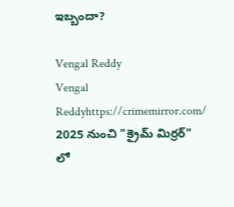ఇబ్బందా?

Vengal Reddy
Vengal Reddyhttps://crimemirror.com/
2025 నుంచి "క్రైమ్ మిర్రర్" లో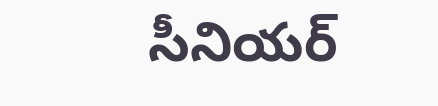సీనియర్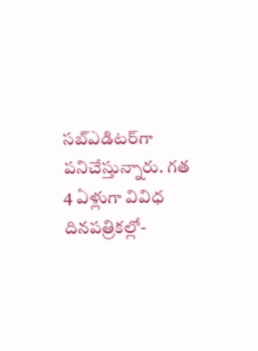సబ్‌ఎడిటర్‌గా పనిచేస్తున్నారు. గత 4 ఏళ్లుగా వివిధ దినపత్రికల్లో-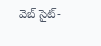వెబ్ సైట్-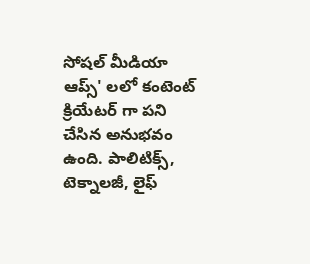సోషల్ మీడియా ఆప్స్' లలో కంటెంట్ క్రియేటర్ గా పని చేసిన అనుభవం ఉంది. పాలిటిక్స్‌, టెక్నాలజీ, లైఫ్‌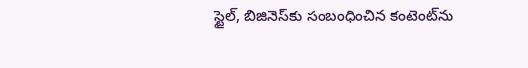స్టైల్‌, బిజినెస్‌కు సంబంధించిన కంటెంట్‌ను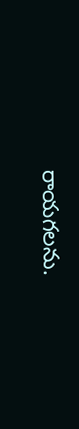రాయగలను.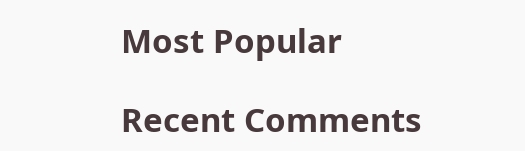Most Popular

Recent Comments